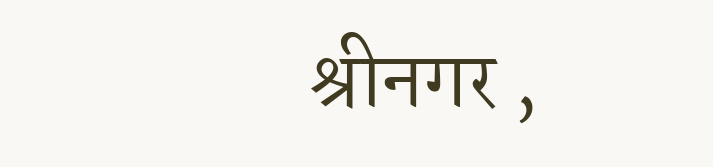श्रीनगर ,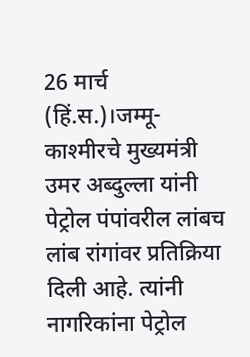26 मार्च (हिं.स.)।जम्मू-काश्मीरचे मुख्यमंत्री उमर अब्दुल्ला यांनी पेट्रोल पंपांवरील लांबच लांब रांगांवर प्रतिक्रिया दिली आहे. त्यांनी नागरिकांना पेट्रोल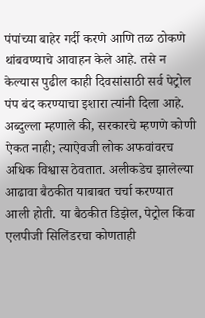पंपांच्या बाहेर गर्दी करणे आणि तळ ठोकणे थांबवण्याचे आवाहन केले आहे. तसे न केल्यास पुढील काही दिवसांसाठी सर्व पेट्रोल पंप बंद करण्याचा इशारा त्यांनी दिला आहे.
अब्दुल्ला म्हणाले की, सरकारचे म्हणणे कोणी ऐकत नाही; त्याऐवजी लोक अफवांवरच अधिक विश्वास ठेवतात. अलीकडेच झालेल्या आढावा बैठकीत याबाबत चर्चा करण्यात आली होती. या बैठकीत डिझेल, पेट्रोल किंवा एलपीजी सिलिंडरचा कोणताही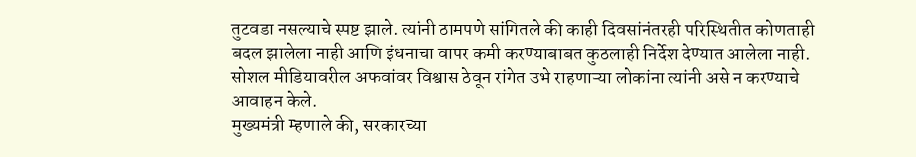तुटवडा नसल्याचे स्पष्ट झाले. त्यांनी ठामपणे सांगितले की काही दिवसांनंतरही परिस्थितीत कोणताही बदल झालेला नाही आणि इंधनाचा वापर कमी करण्याबाबत कुठलाही निर्देश देण्यात आलेला नाही. सोशल मीडियावरील अफवांवर विश्वास ठेवून रांगेत उभे राहणाऱ्या लोकांना त्यांनी असे न करण्याचे आवाहन केले.
मुख्यमंत्री म्हणाले की, सरकारच्या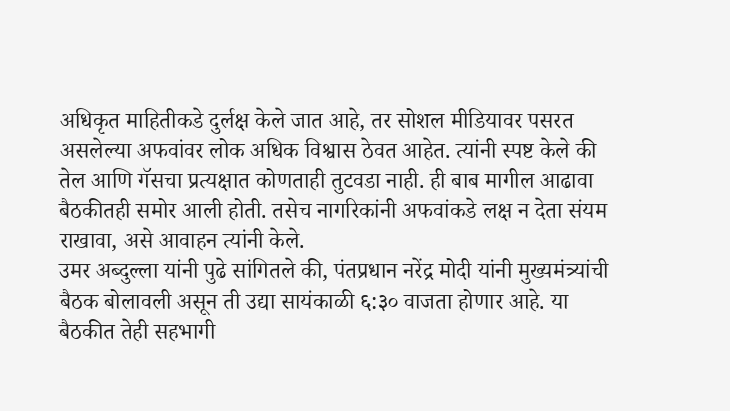अधिकृत माहितीकडे दुर्लक्ष केले जात आहे, तर सोशल मीडियावर पसरत असलेल्या अफवांवर लोक अधिक विश्वास ठेवत आहेत. त्यांनी स्पष्ट केले की तेल आणि गॅसचा प्रत्यक्षात कोणताही तुटवडा नाही. ही बाब मागील आढावा बैठकीतही समोर आली होती. तसेच नागरिकांनी अफवांकडे लक्ष न देता संयम राखावा, असे आवाहन त्यांनी केले.
उमर अब्दुल्ला यांनी पुढे सांगितले की, पंतप्रधान नरेंद्र मोदी यांनी मुख्यमंत्र्यांची बैठक बोलावली असून ती उद्या सायंकाळी ६:३० वाजता होणार आहे. या बैठकीत तेही सहभागी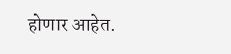होणार आहेत.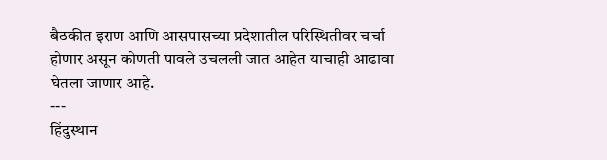बैठकीत इराण आणि आसपासच्या प्रदेशातील परिस्थितीवर चर्चा होणार असून कोणती पावले उचलली जात आहेत याचाही आढावा घेतला जाणार आहे.
---
हिंदुस्थान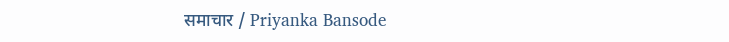समाचार / Priyanka Bansode